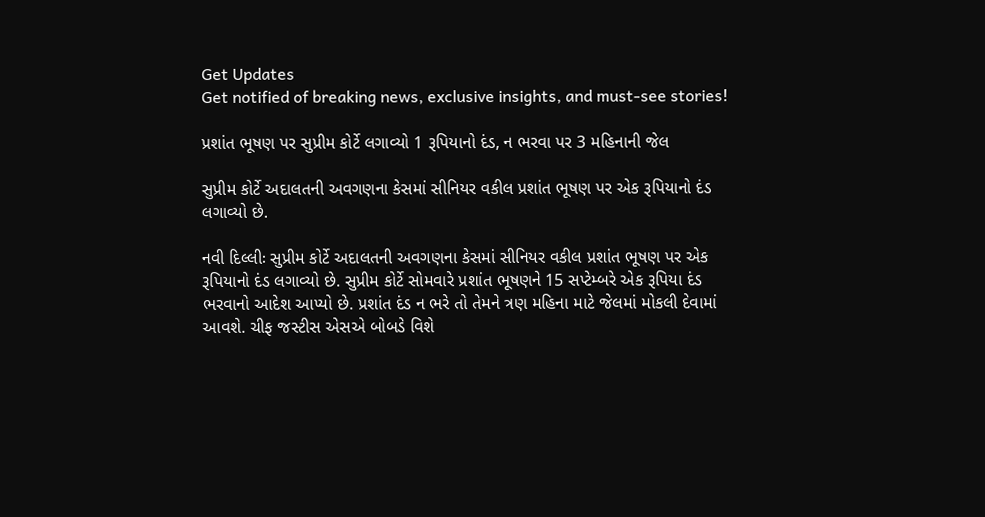Get Updates
Get notified of breaking news, exclusive insights, and must-see stories!

પ્રશાંત ભૂષણ પર સુપ્રીમ કોર્ટે લગાવ્યો 1 રૂપિયાનો દંડ, ન ભરવા પર 3 મહિનાની જેલ

સુપ્રીમ કોર્ટે અદાલતની અવગણના કેસમાં સીનિયર વકીલ પ્રશાંત ભૂષણ પર એક રૂપિયાનો દંડ લગાવ્યો છે.

નવી દિલ્લીઃ સુપ્રીમ કોર્ટે અદાલતની અવગણના કેસમાં સીનિયર વકીલ પ્રશાંત ભૂષણ પર એક રૂપિયાનો દંડ લગાવ્યો છે. સુપ્રીમ કોર્ટે સોમવારે પ્રશાંત ભૂષણને 15 સપ્ટેમ્બરે એક રૂપિયા દંડ ભરવાનો આદેશ આપ્યો છે. પ્રશાંત દંડ ન ભરે તો તેમને ત્રણ મહિના માટે જેલમાં મોકલી દેવામાં આવશે. ચીફ જસ્ટીસ એસએ બોબડે વિશે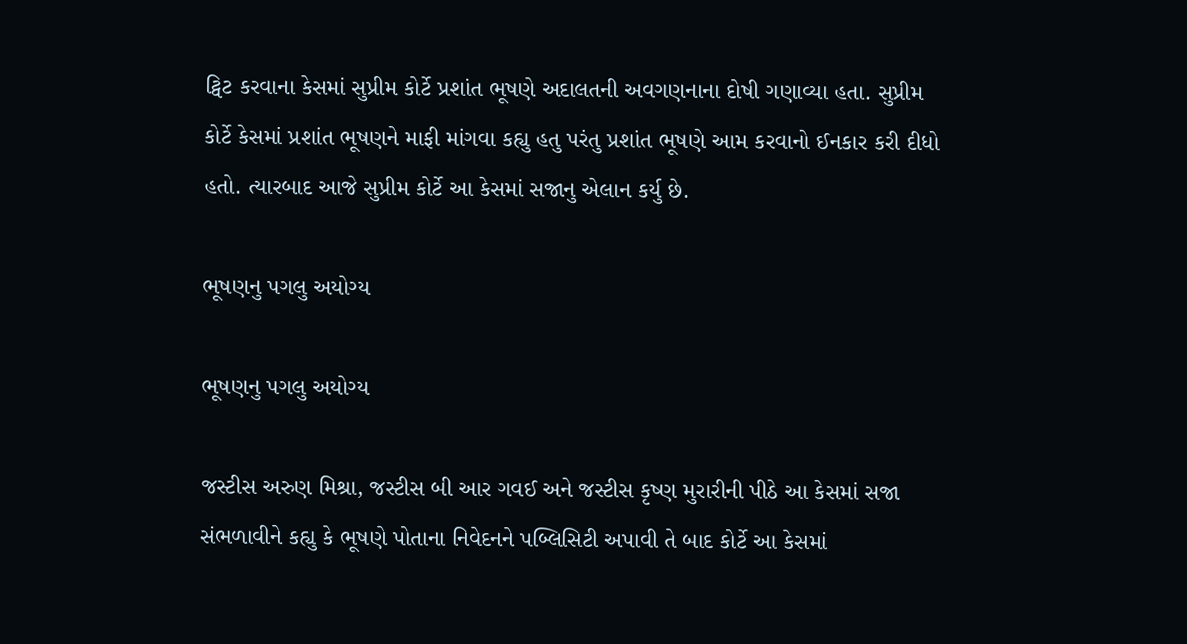ટ્વિટ કરવાના કેસમાં સુપ્રીમ કોર્ટે પ્રશાંત ભૂષણે અદાલતની અવગણનાના દોષી ગણાવ્યા હતા. સુપ્રીમ કોર્ટે કેસમાં પ્રશાંત ભૂષણને માફી માંગવા કહ્યુ હતુ પરંતુ પ્રશાંત ભૂષણે આમ કરવાનો ઈનકાર કરી દીધો હતો. ત્યારબાદ આજે સુપ્રીમ કોર્ટે આ કેસમાં સજાનુ એલાન કર્યુ છે.

ભૂષણનુ પગલુ અયોગ્ય

ભૂષણનુ પગલુ અયોગ્ય

જસ્ટીસ અરુણ મિશ્રા, જસ્ટીસ બી આર ગવઈ અને જસ્ટીસ કૃષ્ણ મુરારીની પીઠે આ કેસમાં સજા સંભળાવીને કહ્યુ કે ભૂષણે પોતાના નિવેદનને પબ્લિસિટી અપાવી તે બાદ કોર્ટે આ કેસમાં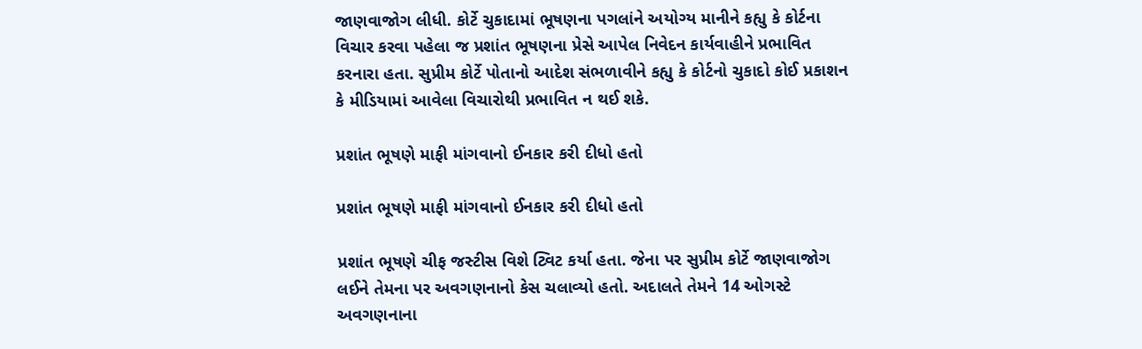જાણવાજોગ લીધી. કોર્ટે ચુકાદામાં ભૂષણના પગલાંને અયોગ્ય માનીને કહ્યુ કે કોર્ટના વિચાર કરવા પહેલા જ પ્રશાંત ભૂષણના પ્રેસે આપેલ નિવેદન કાર્યવાહીને પ્રભાવિત કરનારા હતા. સુપ્રીમ કોર્ટે પોતાનો આદેશ સંભળાવીને કહ્યુ કે કોર્ટનો ચુકાદો કોઈ પ્રકાશન કે મીડિયામાં આવેલા વિચારોથી પ્રભાવિત ન થઈ શકે.

પ્રશાંત ભૂષણે માફી માંગવાનો ઈનકાર કરી દીધો હતો

પ્રશાંત ભૂષણે માફી માંગવાનો ઈનકાર કરી દીધો હતો

પ્રશાંત ભૂષણે ચીફ જસ્ટીસ વિશે ટ્વિટ કર્યા હતા. જેના પર સુપ્રીમ કોર્ટે જાણવાજોગ લઈને તેમના પર અવગણનાનો કેસ ચલાવ્યો હતો. અદાલતે તેમને 14 ઓગસ્ટે અવગણનાના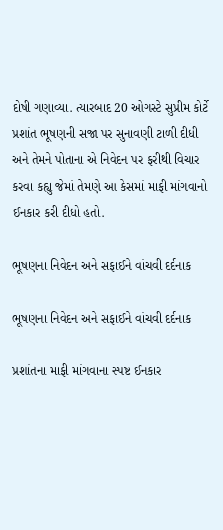દોષી ગણાવ્યા. ત્યારબાદ 20 ઓગસ્ટે સુપ્રીમ કોર્ટે પ્રશાંત ભૂષણની સજા પર સુનાવણી ટાળી દીધી અને તેમને પોતાના એ નિવેદન પર ફરીથી વિચાર કરવા કહ્યુ જેમાં તેમણે આ કેસમાં માફી માંગવાનો ઈનકાર કરી દીધો હતો.

ભૂષણના નિવેદન અને સફાઈને વાંચવી દર્દનાક

ભૂષણના નિવેદન અને સફાઈને વાંચવી દર્દનાક

પ્રશાંતના માફી માંગવાના સ્પષ્ટ ઈનકાર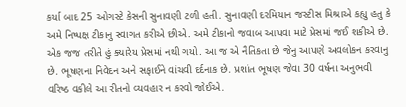કર્યા બાદ 25 ઓગસ્ટે કેસની સુનાવણી ટળી હતી. સુનાવણી દરમિયાન જસ્ટીસ મિશ્રાએ કહ્યુ હતુ કે અમે નિષ્પક્ષ ટીકાનુ સ્વાગત કરીએ છીએ. અમે ટીકાનો જવાબ આપવા માટે પ્રેસમાં જઈ શકીએ છે. એક જજ તરીતે હું ક્યારેય પ્રેસમાં નથી ગયો. આ જ એ નૈતિકતા છે જેનુ આપણે અવલોકન કરવાનુ છે. ભૂષણના નિવેદન અને સફાઈને વાંચવી દર્દનાક છે. પ્રશાંત ભૂષણ જેવા 30 વર્ષના અનુભવી વરિષ્ઠ વકીલે આ રીતનો વ્યવહાર ન કરવો જોઈએ.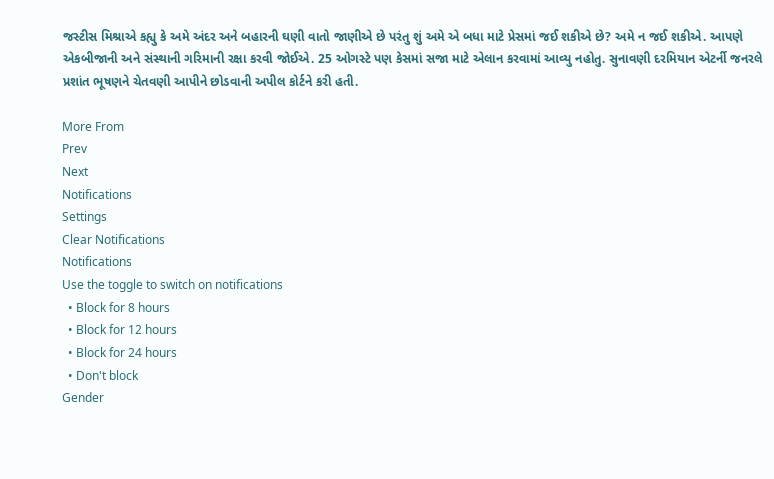જસ્ટીસ મિશ્રાએ કહ્યુ કે અમે અંદર અને બહારની ઘણી વાતો જાણીએ છે પરંતુ શું અમે એ બધા માટે પ્રેસમાં જઈ શકીએ છે? અમે ન જઈ શકીએ. આપણે એકબીજાની અને સંસ્થાની ગરિમાની રક્ષા કરવી જોઈએ. 25 ઓગસ્ટે પણ કેસમાં સજા માટે એલાન કરવામાં આવ્યુ નહોતુ. સુનાવણી દરમિયાન એટર્ની જનરલે પ્રશાંત ભૂષણને ચેતવણી આપીને છોડવાની અપીલ કોર્ટને કરી હતી.

More From
Prev
Next
Notifications
Settings
Clear Notifications
Notifications
Use the toggle to switch on notifications
  • Block for 8 hours
  • Block for 12 hours
  • Block for 24 hours
  • Don't block
Gender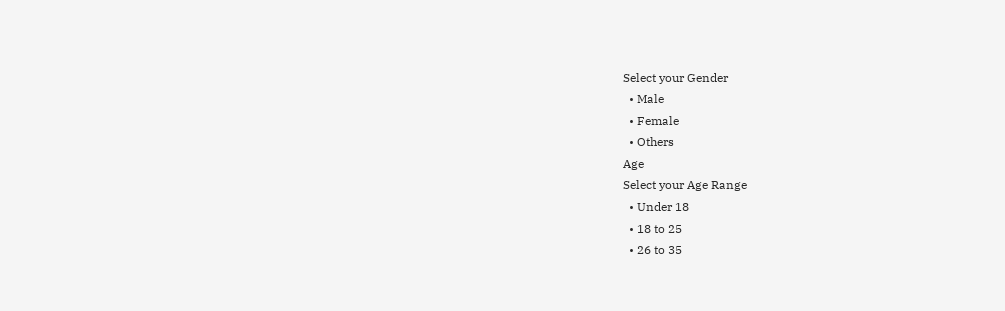Select your Gender
  • Male
  • Female
  • Others
Age
Select your Age Range
  • Under 18
  • 18 to 25
  • 26 to 35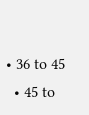• 36 to 45
  • 45 to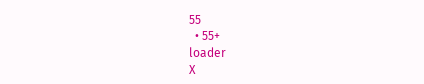55
  • 55+
loader
X